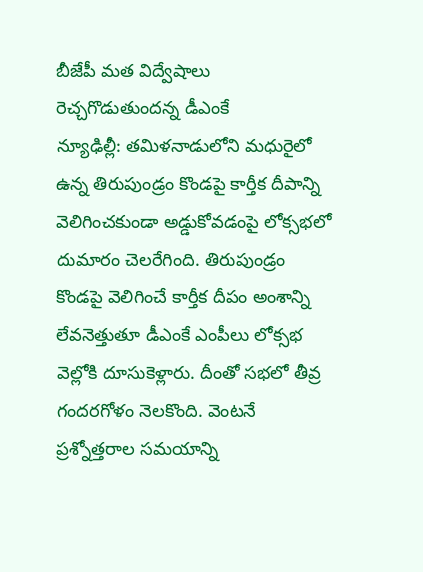బీజేపీ మత విద్వేషాలు రెచ్చగొడుతుందన్న డీఎంకే
న్యూఢిల్లీ: తమిళనాడులోని మధురైలో ఉన్న తిరుపుండ్రం కొండపై కార్తీక దీపాన్ని వెలిగించకుండా అడ్డుకోవడంపై లోక్సభలో దుమారం చెలరేగింది. తిరుపుండ్రం కొండపై వెలిగించే కార్తీక దీపం అంశాన్ని లేవనెత్తుతూ డీఎంకే ఎంపీలు లోక్సభ వెల్లోకి దూసుకెళ్లారు. దీంతో సభలో తీవ్ర గందరగోళం నెలకొంది. వెంటనే ప్రశ్నోత్తరాల సమయాన్ని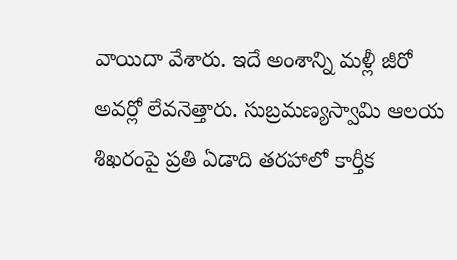వాయిదా వేశారు. ఇదే అంశాన్ని మళ్లీ జీరో అవర్లో లేవనెత్తారు. సుబ్రమణ్యస్వామి ఆలయ శిఖరంపై ప్రతి ఏడాది తరహాలో కార్తీక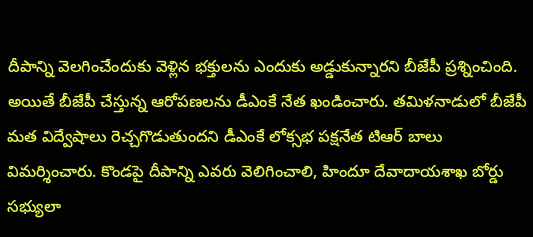దీపాన్ని వెలగించేందుకు వెళ్లిన భక్తులను ఎందుకు అడ్డుకున్నారని బీజేపీ ప్రశ్నించింది.
అయితే బీజేపీ చేస్తున్న ఆరోపణలను డీఎంకే నేత ఖండించారు. తమిళనాడులో బీజేపీ మత విద్వేషాలు రెచ్చగొడుతుందని డీఎంకే లోక్సభ పక్షనేత టిఆర్ బాలు విమర్శించారు. కొండపై దీపాన్ని ఎవరు వెలిగించాలి, హిందూ దేవాదాయశాఖ బోర్డు సభ్యులా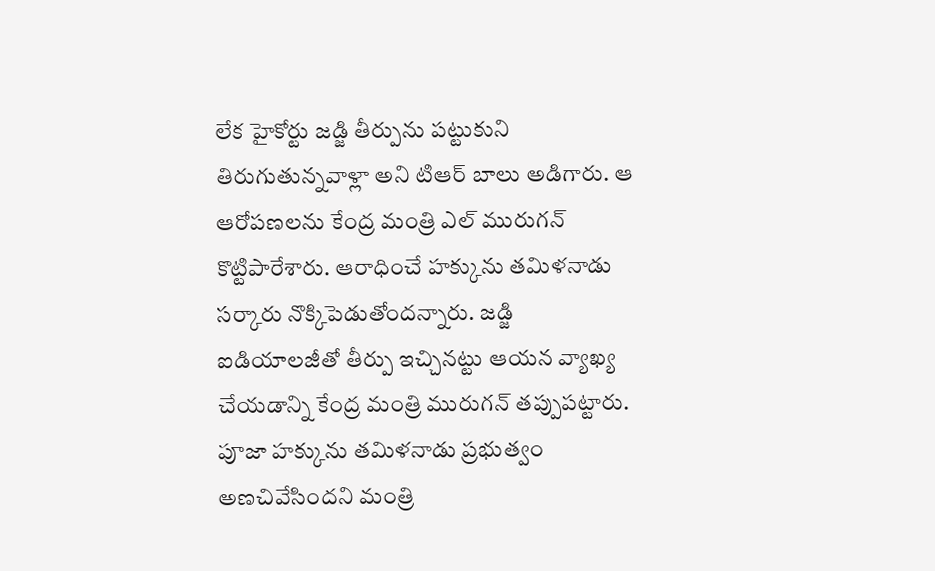లేక హైకోర్టు జడ్జి తీర్పును పట్టుకుని తిరుగుతున్నవాళ్లా అని టిఆర్ బాలు అడిగారు. ఆ ఆరోపణలను కేంద్ర మంత్రి ఎల్ మురుగన్ కొట్టిపారేశారు. ఆరాధించే హక్కును తమిళనాడు సర్కారు నొక్కిపెడుతోందన్నారు. జడ్జి ఐడియాలజీతో తీర్పు ఇచ్చినట్టు ఆయన వ్యాఖ్య చేయడాన్ని కేంద్ర మంత్రి మురుగన్ తప్పుపట్టారు. పూజా హక్కును తమిళనాడు ప్రభుత్వం అణచివేసిందని మంత్రి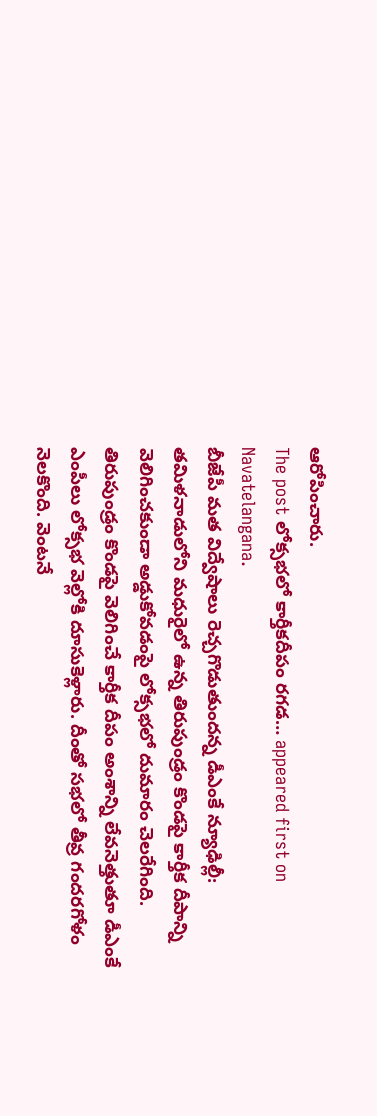ఆరోపించారు.
The post లోక్సభలో కార్తీకదీపం రగడ… appeared first on Navatelangana.
బీజేపీ మత విద్వేషాలు రెచ్చగొడుతుందన్న డీఎంకే న్యూఢిల్లీ: తమిళనాడులోని మధురైలో ఉన్న తిరుపుండ్రం కొండపై కార్తీక దీపాన్ని వెలిగించకుండా అడ్డుకోవడంపై లోక్సభలో దుమారం చెలరేగింది. తిరుపుండ్రం కొండపై వెలిగించే కార్తీక దీపం అంశాన్ని లేవనెత్తుతూ డీఎంకే ఎంపీలు లోక్సభ వెల్లోకి దూసుకెళ్లారు. దీంతో సభలో తీవ్ర గందరగోళం నెలకొంది. వెంటనే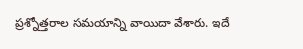ప్రశ్నోత్తరాల సమయాన్ని వాయిదా వేశారు. ఇదే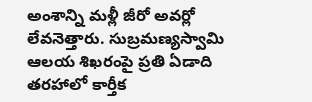అంశాన్ని మళ్లీ జీరో అవర్లో లేవనెత్తారు. సుబ్రమణ్యస్వామి ఆలయ శిఖరంపై ప్రతి ఏడాది తరహాలో కార్తీక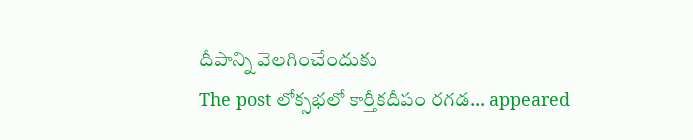దీపాన్ని వెలగించేందుకు
The post లోక్సభలో కార్తీకదీపం రగడ… appeared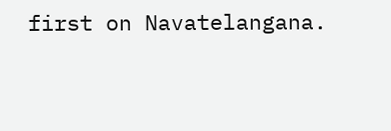first on Navatelangana.